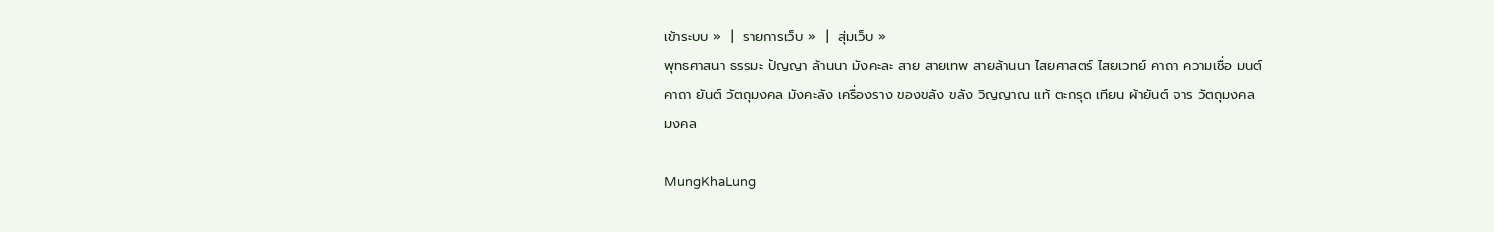เข้าระบบ »  |  รายการเว็บ »  |  สุ่มเว็บ »
พุทธศาสนา ธรรมะ ปัญญา ล้านนา มังคะละ สาย สายเทพ สายล้านนา ไสยศาสตร์ ไสยเวทย์ คาถา ความเชื่อ มนต์ คาถา ยันต์ วัตถุมงคล มังคะลัง เครื่องราง ของขลัง ขลัง วิญญาณ แท้ ตะกรุด เทียน ผ้ายันต์ จาร วัตถุมงคล มงคล

MungKhaLung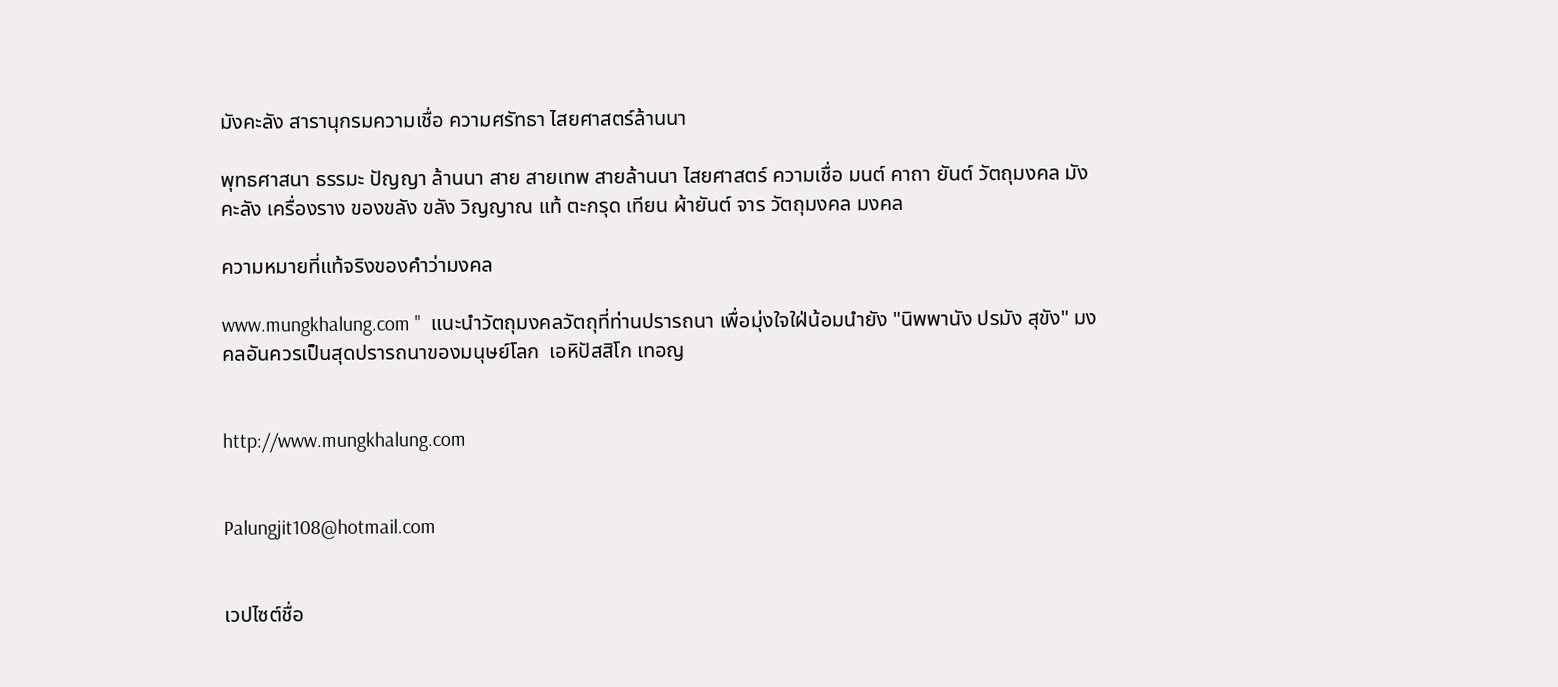มังคะลัง สารานุกรมความเชื่อ ความศรัทธา ไสยศาสตร์ล้านนา

พุทธศาสนา ธรรมะ ปัญญา ล้านนา สาย สายเทพ สายล้านนา ไสยศาสตร์ ความเชื่อ มนต์ คาถา ยันต์ วัตถุมงคล มังคะลัง เครื่องราง ของขลัง ขลัง วิญญาณ แท้ ตะกรุด เทียน ผ้ายันต์ จาร วัตถุมงคล มงคล

ความหมายที่แท้จริงของคำว่ามงคล

www.mungkhalung.com "  แนะนำวัตถุมงคลวัตถุที่ท่านปรารถนา เพื่อมุ่งใจใฝ่น้อมนำยัง "นิพพานัง ปรมัง สุขัง" มงคลอันควรเป็นสุดปรารถนาของมนุษย์โลก  เอหิปัสสิโก เทอญ


http://www.mungkhalung.com


Palungjit108@hotmail.com


เวปไซต์ชื่อ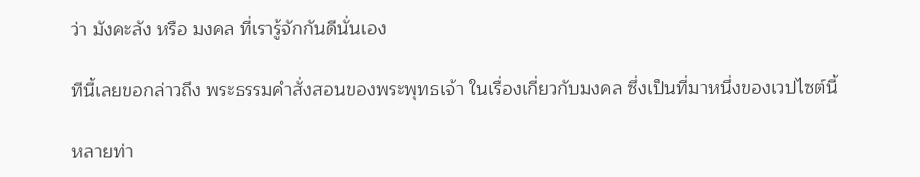ว่า มังคะลัง หรือ มงคล ที่เรารู้จักกันดีนั่นเอง

ทีนี้เลยขอกล่าวถึง พระธรรมคำสั่งสอนของพระพุทธเจ้า ในเรื่องเกี่ยวกับมงคล ซึ่งเป็นที่มาหนึ่งของเวปไซต์นี้

หลายท่า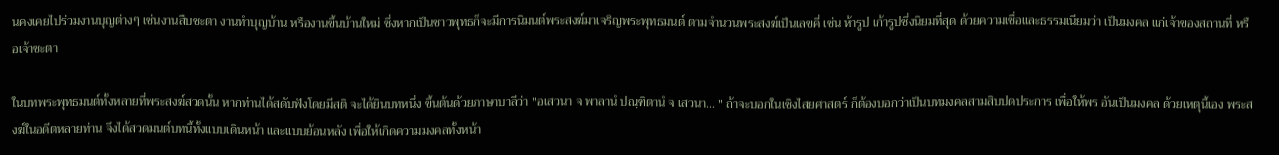นคงเคยไปร่วมงานบุญต่างๆ เช่นงานสืบชะตา งานทำบุญบ้าน หรืองานขึ้นบ้านใหม่ ซึ่งหากเป็นชาวพุทธก็จะมีการนิมนต์พระสงฆ์มาเจริญพระพุทธมนต์ ตามจำนวนพระสงฆ์เป็นเลขคี่ เช่น ห้ารูป เก้ารูปซึ่งนิยมที่สุด ด้วยความเชื่อและธรรมเนียมว่า เป็นมงคล แก่เจ้าของสถานที่ หรือเจ้าชะตา

ในบทพระพุทธมนต์ทั้งหลายที่พระสงฆ์สวดนั้น หากท่านได้สดับฟังโดยมีสติ จะได้ยินบทหนึ่ง ขึ้นต้นด้วยภาษาบาลีว่า "อเสวนา จ พาลานํ ปณฺฑิตานํ จ เสวนา... " ถ้าจะบอกในเชิงไสยศาสตร์ ก็ต้องบอกว่าเป็นบทมงคลสามสิบปดประการ เพื่อให้พร อันเป็นมงคล ด้วยเหตุนี้เอง พระสงฆ์ในอดีตหลายท่าน จึงได้สวดมนต์บทนี้ทั้งแบบเดินหน้า และแบบย้อนหลัง เพื่อให้เกิดความมงคลทั้งหน้า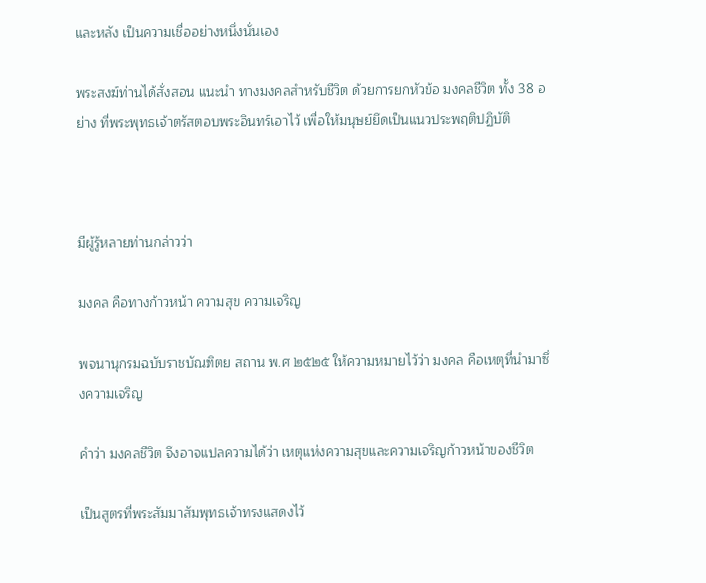และหลัง เป็นความเชื่ออย่างหนึ่งนั่นเอง

พระสงฆ์ท่านได้สั่งสอน แนะนำ ทางมงคลสำหรับชีวิต ด้วยการยกหัวข้อ มงคลชีวิต ทั้ง 38 อย่าง ที่พระพุทธเจ้าตรัสตอบพระอินทร์เอาไว้ เพื่อให้มนุษย์ยึดเป็นแนวประพฤติปฏิบัติ



มีผู้รู้หลายท่านกล่าวว่า

มงคล คือทางก้าวหน้า ความสุข ความเจริญ

พจนานุกรมฉบับราชบัณฑิตย สถาน พ.ศ ๒๕๒๕ ให้ความหมายไว้ว่า มงคล คือเหตุที่นำมาซึ่งความเจริญ

คำว่า มงคลชีวิต จึงอาจแปลความได้ว่า เหตุแห่งความสุขและความเจริญก้าวหน้าของชีวิต

เป็นสูตรที่พระสัมมาสัมพุทธเจ้าทรงแสดงไว้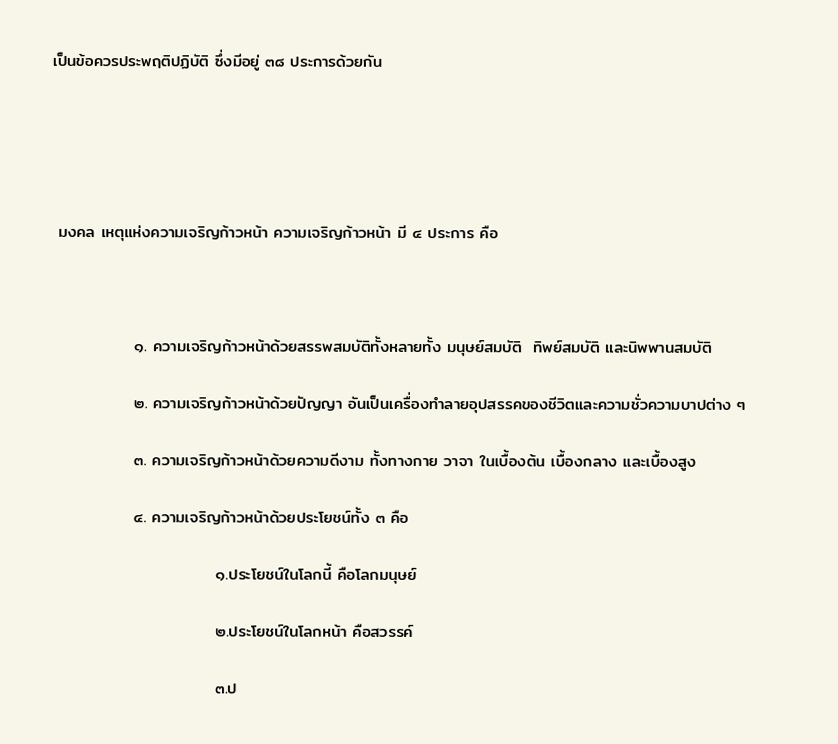เป็นข้อควรประพฤติปฏิบัติ ซึ่งมีอยู่ ๓๘ ประการด้วยกัน





 มงคล เหตุแห่งความเจริญก้าวหน้า ความเจริญก้าวหน้า มี ๔ ประการ คือ



              ๑. ความเจริญก้าวหน้าด้วยสรรพสมบัติทั้งหลายทั้ง มนุษย์สมบัติ  ทิพย์สมบัติ และนิพพานสมบัติ

              ๒. ความเจริญก้าวหน้าด้วยปัญญา อันเป็นเครื่องทำลายอุปสรรคของชีวิตและความชั่วความบาปต่าง ๆ

              ๓. ความเจริญก้าวหน้าด้วยความดีงาม ทั้งทางกาย วาจา ในเบื้องต้น เบื้องกลาง และเบื้องสูง

              ๔. ความเจริญก้าวหน้าด้วยประโยชน์ทั้ง ๓ คือ

                            ๑.ประโยชน์ในโลกนี้ คือโลกมนุษย์

                            ๒.ประโยชน์ในโลกหน้า คือสวรรค์

                            ๓.ป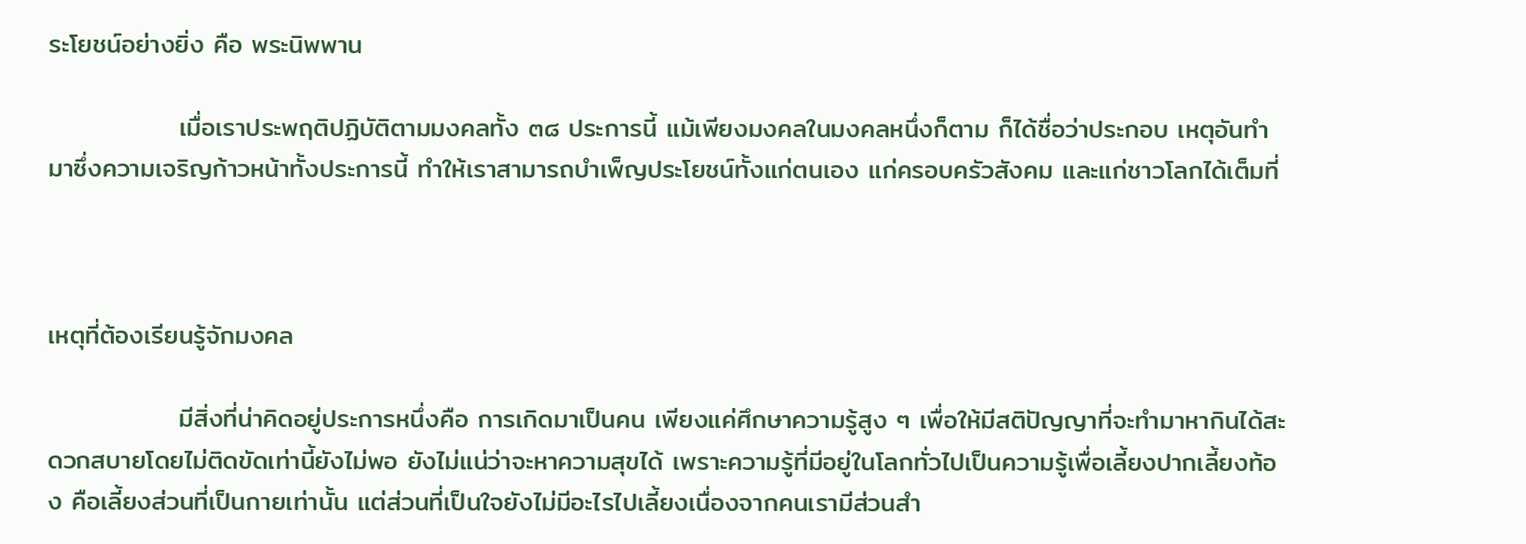ระโยชน์อย่างยิ่ง คือ พระนิพพาน

              เมื่อเราประพฤติปฏิบัติตามมงคลทั้ง ๓๘ ประการนี้ แม้เพียงมงคลในมงคลหนึ่งก็ตาม ก็ได้ชื่อว่าประกอบ เหตุอันทำมาซึ่งความเจริญก้าวหน้าทั้งประการนี้ ทำให้เราสามารถบำเพ็ญประโยชน์ทั้งแก่ตนเอง แก่ครอบครัวสังคม และแก่ชาวโลกได้เต็มที่



เหตุที่ต้องเรียนรู้จักมงคล

              มีสิ่งที่น่าคิดอยู่ประการหนึ่งคือ การเกิดมาเป็นคน เพียงแค่ศึกษาความรู้สูง ๆ เพื่อให้มีสติปัญญาที่จะทำมาหากินได้สะดวกสบายโดยไม่ติดขัดเท่านี้ยังไม่พอ ยังไม่แน่ว่าจะหาความสุขได้ เพราะความรู้ที่มีอยู่ในโลกทั่วไปเป็นความรู้เพื่อเลี้ยงปากเลี้ยงท้อง คือเลี้ยงส่วนที่เป็นกายเท่านั้น แต่ส่วนที่เป็นใจยังไม่มีอะไรไปเลี้ยงเนื่องจากคนเรามีส่วนสำ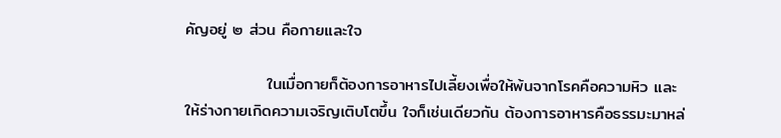คัญอยู่ ๒ ส่วน คือกายและใจ

              ในเมื่อกายก็ต้องการอาหารไปเลี้ยงเพื่อให้พ้นจากโรคคือความหิว และให้ร่างกายเกิดความเจริญเติบโตขึ้น ใจก็เช่นเดียวกัน ต้องการอาหารคือธรรมะมาหล่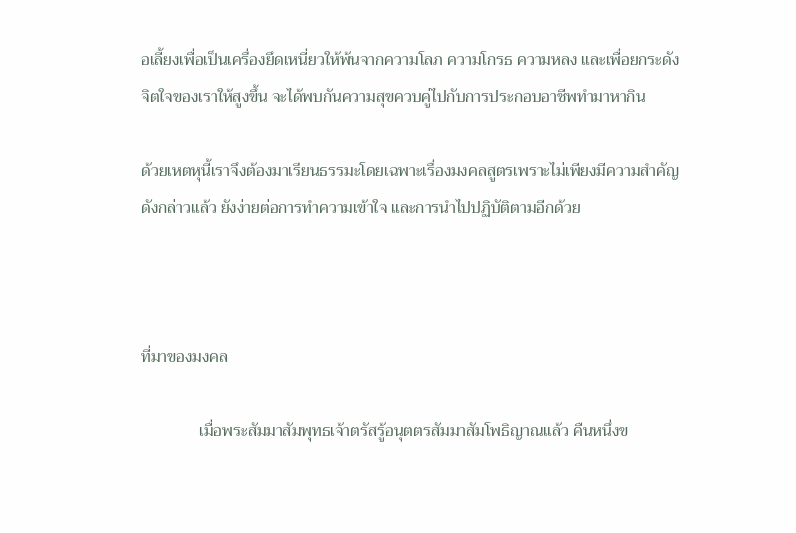อเลี้ยงเพื่อเป็นเครื่องยึดเหนี่ยวให้พ้นจากความโลภ ความโกรธ ความหลง และเพื่อยกระดังจิตใจของเราให้สูงขึ้น จะได้พบกันความสุขควบคู่ไปกับการประกอบอาชีพทำมาหากิน

ด้วยเหตหุนี้เราจึงต้องมาเรียนธรรมะโดยเฉพาะเรื่องมงคลสูตรเพราะไม่เพียงมีความสำคัญดังกล่าวแล้ว ยังง่ายต่อการทำความเข้าใจ และการนำไปปฏิบัติตามอีกด้วย



ที่มาของมงคล

              เมื่อพระสัมมาสัมพุทธเจ้าตรัสรู้อนุตตรสัมมาสัมโพธิญาณแล้ว คืนหนึ่งข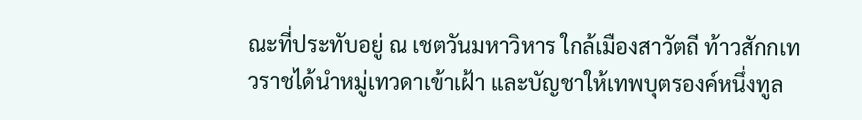ณะที่ประทับอยู่ ณ เชตวันมหาวิหาร ใกล้เมืองสาวัตถี ท้าวสักกเทวราชได้นำหมู่เทวดาเข้าเฝ้า และบัญชาให้เทพบุตรองค์หนึ่งทูล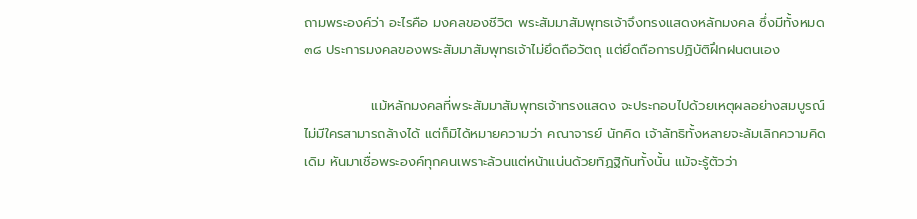ถามพระองค์ว่า อะไรคือ มงคลของชีวิต พระสัมมาสัมพุทธเจ้าจึงทรงแสดงหลักมงคล ซึ่งมีทั้งหมด ๓๘ ประการมงคลของพระสัมมาสัมพุทธเจ้าไม่ยึดถือวัตถุ แต่ยึดถือการปฏิบัติฝึกฝนตนเอง

              แม้หลักมงคลที่พระสัมมาสัมพุทธเจ้าทรงแสดง จะประกอบไปด้วยเหตุผลอย่างสมบูรณ์ ไม่มีใครสามารถล้างได้ แต่ก็มิได้หมายความว่า คณาจารย์ นักคิด เจ้าลัทธิทั้งหลายจะล้มเลิกความคิดเดิม หันมาเชื่อพระองค์ทุกคนเพราะล้วนแต่หน้าแน่นด้วยทิฏฐิกันทั้งนั้น แม้จะรู้ตัวว่า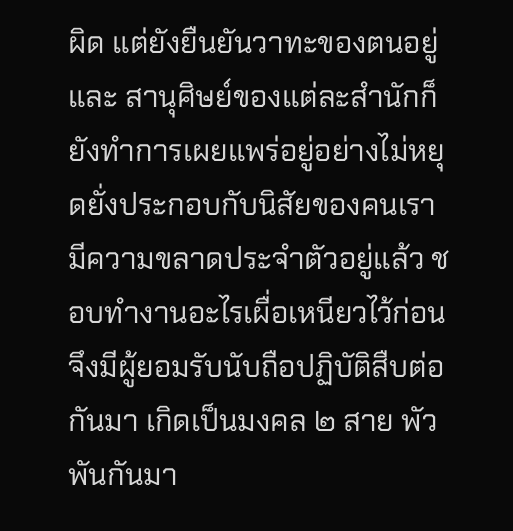ผิด แต่ยังยืนยันวาทะของตนอยู่ และ สานุศิษย์ของแต่ละสำนักก็ยังทำการเผยแพร่อยู่อย่างไม่หยุดยั่งประกอบกับนิสัยของคนเรามีความขลาดประจำตัวอยู่แล้ว ชอบทำงานอะไรเผื่อเหนียวไว้ก่อน จึงมีผู้ยอมรับนับถือปฏิบัติสืบต่อกันมา เกิดเป็นมงคล ๒ สาย พัวพันกันมา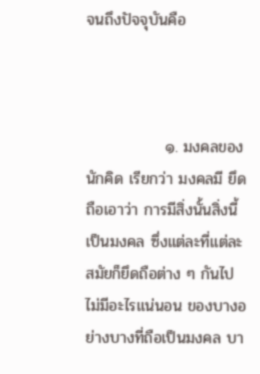จนถึงปัจจุบันคือ



              ๑. มงคลของนักคิด เรียกว่า มงคลมี ยึดถือเอาว่า การมีสิ่งนั้นสิ่งนี้เป็นมงคล ซึ่งแต่ละที่แต่ละสมัยก็ยึดถือต่าง ๆ กันไป ไม่มีอะไรแน่นอน ของบางอย่างบางที่ถือเป็นมงคล บา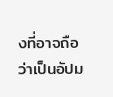งที่อาจถือว่าเป็นอัปม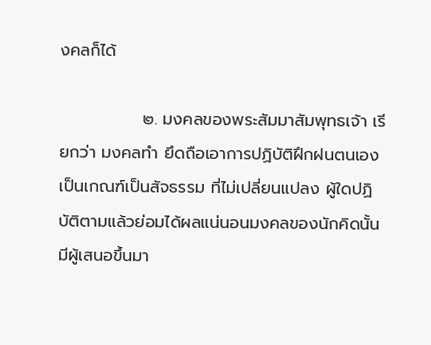งคลก็ได้

              ๒. มงคลของพระสัมมาสัมพุทธเจ้า เรียกว่า มงคลทำ ยึดถือเอาการปฏิบัติฝึกฝนตนเองเป็นเกณฑ์เป็นสัจธรรม ที่ไม่เปลี่ยนแปลง ผู้ใดปฏิบัติตามแล้วย่อมได้ผลแน่นอนมงคลของนักคิดนั้น มีผู้เสนอขึ้นมา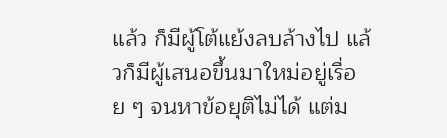แล้ว ก็มีผู้โต้แย้งลบล้างไป แล้วก็มีผู้เสนอขึ้นมาใหม่อยู่เรื่อย ๆ จนหาข้อยุติไม่ได้ แต่ม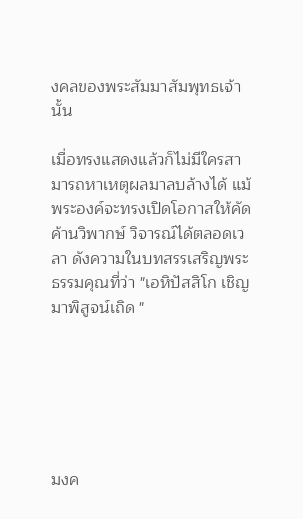งคลของพระสัมมาสัมพุทธเจ้านั้น

เมื่อทรงแสดงแล้วก็ไม่มีใครสามารถหาเหตุผลมาลบล้างได้ แม้พระองค์จะทรงเปิดโอกาสให้คัดค้านวิพากษ์ วิจารณ์ได้ตลอดเวลา ดังความในบทสรรเสริญพระธรรมคุณที่ว่า "เอหิปัสสิโก เชิญมาพิสูจน์เถิด "






มงค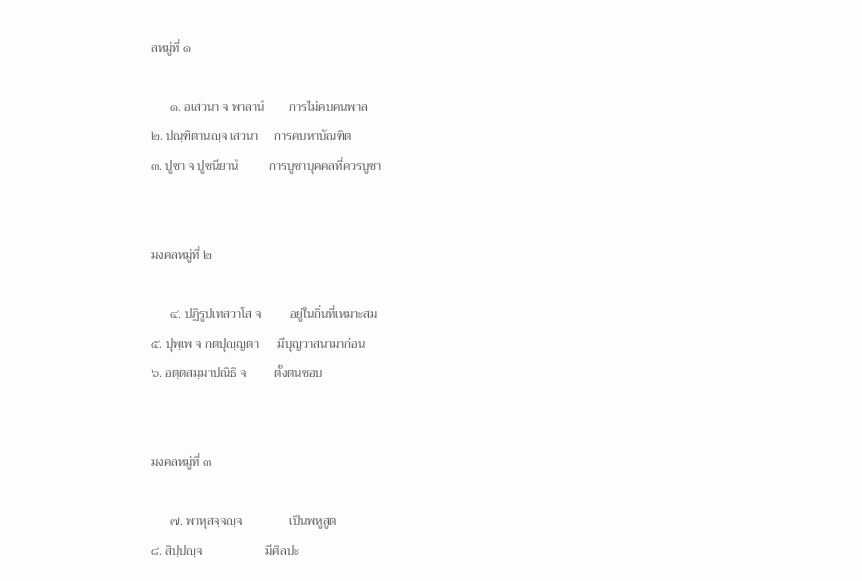ลหมู่ที่ ๑

      ๑. อเสวนา จ พาลานํ        การไม่คบคนพาล
๒. ปณฺฑิตานญฺจ เสวนา     การคบหาบัณฑิต
๓. ปูชา จ ปูชนียานํ          การบูชาบุคคลที่ควรบูชา


มงคลหมู่ที่ ๒

      ๔. ปฏิรูปเทสวาโส จ         อยู่ในถิ่นที่เหมาะสม
๕. ปุพฺเพ จ กตปุญฺญตา      มีบุญวาสนามาก่อน
๖. อตฺตสมฺมาปณิธิ จ         ตั้งตนชอบ


มงคลหมู่ที่ ๓

      ๗. พาหุสจฺจญฺจ               เป็นพหูสูต
๘. สิปฺปญฺจ                    มีศิลปะ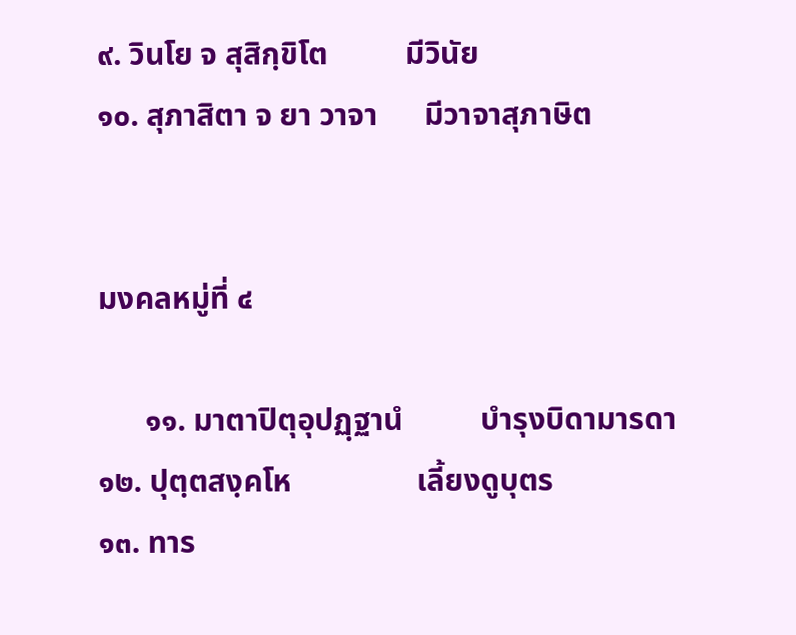๙. วินโย จ สุสิกฺขิโต          มีวินัย
๑๐. สุภาสิตา จ ยา วาจา      มีวาจาสุภาษิต


มงคลหมู่ที่ ๔

      ๑๑. มาตาปิตุอุปฏฺฐานํ          บำรุงบิดามารดา
๑๒. ปุตฺตสงฺคโห                เลี้ยงดูบุตร
๑๓. ทาร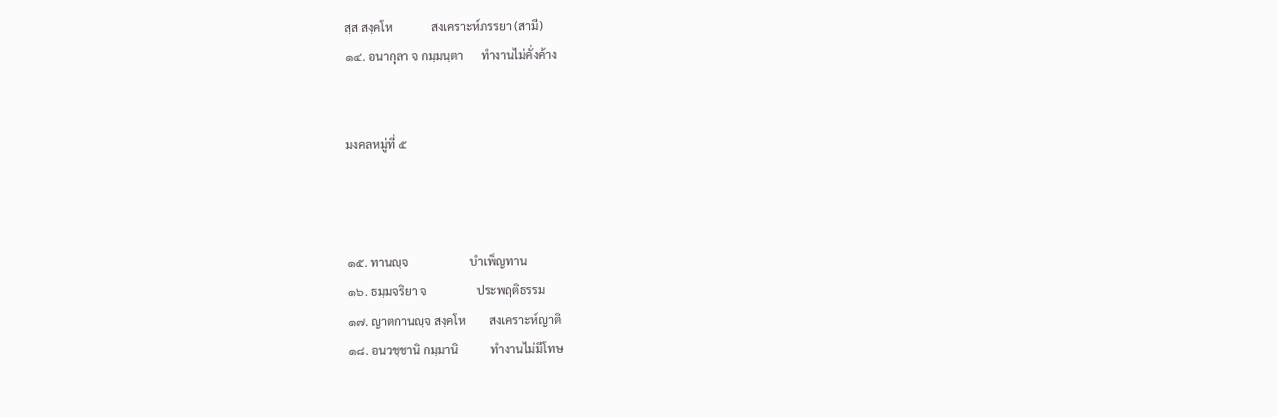สฺส สงฺคโห             สงเคราะห์ภรรยา (สามี)
๑๔. อนากุลา จ กมฺมนฺตา      ทำงานไม่คั่งค้าง


มงคลหมู่ที่ ๕



๑๕. ทานญฺจ                     บำเพ็ญทาน
๑๖. ธมฺมจริยา จ                 ประพฤติธรรม
๑๗. ญาตกานญฺจ สงฺคโห        สงเคราะห์ญาติ
๑๘. อนวชฺชานิ กมฺมานิ           ทำงานไม่มีโทษ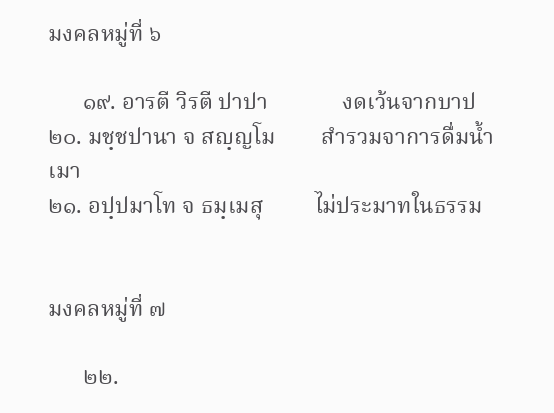มงคลหมู่ที่ ๖

      ๑๙. อารตี วิรตี ปาปา             งดเว้นจากบาป
๒๐. มชฺชปานา จ สญฺญโม        สำรวมจาการดื่มน้ำเมา
๒๑. อปฺปมาโท จ ธมฺเมสุ         ไม่ประมาทในธรรม


มงคลหมู่ที่ ๗

      ๒๒.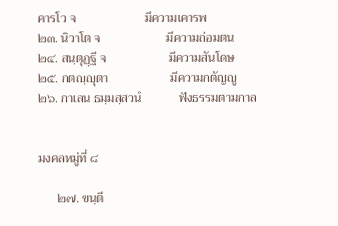คารโว จ                      มีความเคารพ
๒๓. นิวาโต จ                     มีความถ่อมตน
๒๔. สนฺตุฏฺฐี จ                    มีความสันโดษ
๒๕. กตญฺญุตา                    มีความกตัญญู
๒๖. กาเลน ธมฺมสฺสวนํ            ฟังธรรมตามกาล


มงคลหมู่ที่ ๘

      ๒๗. ขนฺตี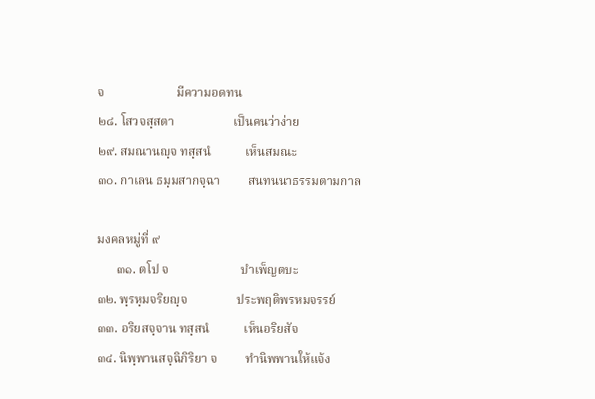จ                       มีความอดทน
๒๘. โสวจสฺสตา                   เป็นคนว่าง่าย
๒๙. สมณานญฺจ ทสฺสนํ           เห็นสมณะ
๓๐. กาเลน ธมฺมสากจฺฉา         สนทนนาธรรมตามกาล

มงคลหมู่ที่ ๙
      ๓๑. ตโป จ                       บำเพ็ญตบะ
๓๒. พฺรหฺมจริยญฺจ                ประพฤติพรหมจรรย์
๓๓. อริยสจฺจาน ทสฺสนํ           เห็นอริยสัจ
๓๔. นิพฺพานสจฺฉิกิริยา จ         ทำนิพพานให้แจ้ง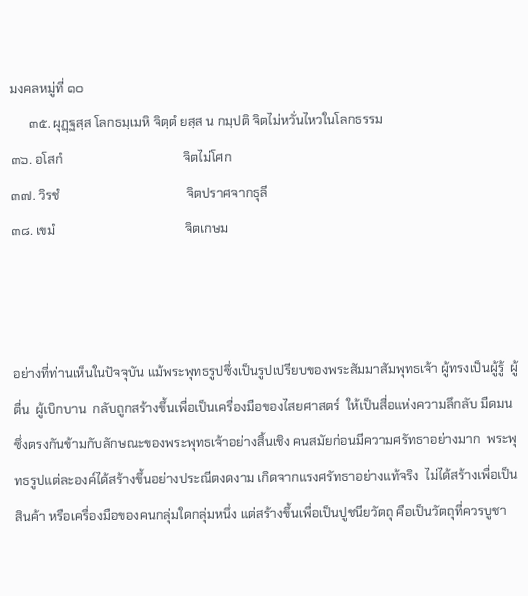มงคลหมู่ที่ ๑๐
      ๓๕. ผุฏฺฐสฺส โลกธมฺเมหิ จิตฺตํ ยสฺส น กมฺปติ จิตไม่หวั่นไหวในโลกธรรม
๓๖. อโสกํ                                      จิตไม่โศก
๓๗. วิรชํ                                        จิตปราศจากธุลี
๓๘. เขมํ                                         จิตเกษม



อย่างที่ท่านเห็นในปัจจุบัน แม้พระพุทธรูปซึ่งเป็นรูปเปรียบของพระสัมมาสัมพุทธเจ้า ผู้ทรงเป็นผู้รู้  ผู้ตื่น  ผู้เบิกบาน  กลับถูกสร้างขึ้นเพื่อเป็นเครื่องมือของไสยศาสตร์  ให้เป็นสื่อแห่งความลึกลับ มืดมน  ซึ่งตรงกันข้ามกับลักษณะของพระพุทธเจ้าอย่างสิ้นเชิง คนสมัยก่อนมีความศรัทธาอย่างมาก  พระพุทธรูปแต่ละองค์ได้สร้างขึ้นอย่างประณีตงดงาม เกิดจากแรงศรัทธาอย่างแท้จริง  ไม่ได้สร้างเพื่อเป็นสินค้า หรือเครื่องมือของคนกลุ่มใดกลุ่มหนึ่ง แต่สร้างขึ้นเพื่อเป็นปูชนียวัตถุ คือเป็นวัตถุที่ควรบูชา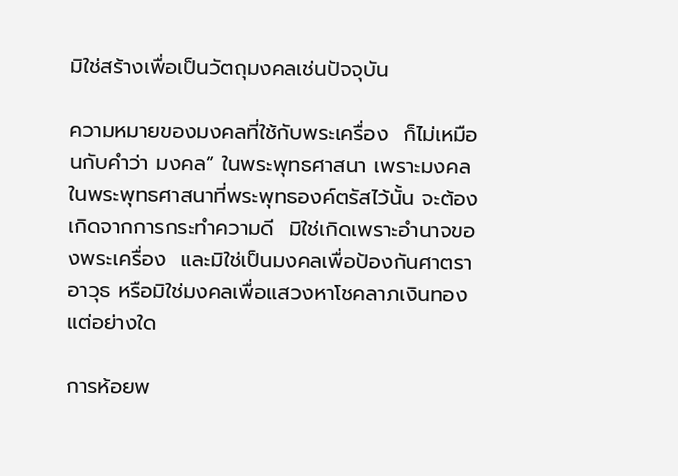มิใช่สร้างเพื่อเป็นวัตถุมงคลเช่นปัจจุบัน

ความหมายของมงคลที่ใช้กับพระเครื่อง  ก็ไม่เหมือนกับคำว่า มงคล” ในพระพุทธศาสนา เพราะมงคลในพระพุทธศาสนาที่พระพุทธองค์ตรัสไว้นั้น จะต้องเกิดจากการกระทำความดี  มิใช่เกิดเพราะอำนาจของพระเครื่อง  และมิใช่เป็นมงคลเพื่อป้องกันศาตราอาวุธ หรือมิใช่มงคลเพื่อแสวงหาโชคลาภเงินทอง แต่อย่างใด

การห้อยพ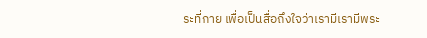ระที่กาย เพื่อเป็นสื่อถึงใจว่าเรามีเรามีพระ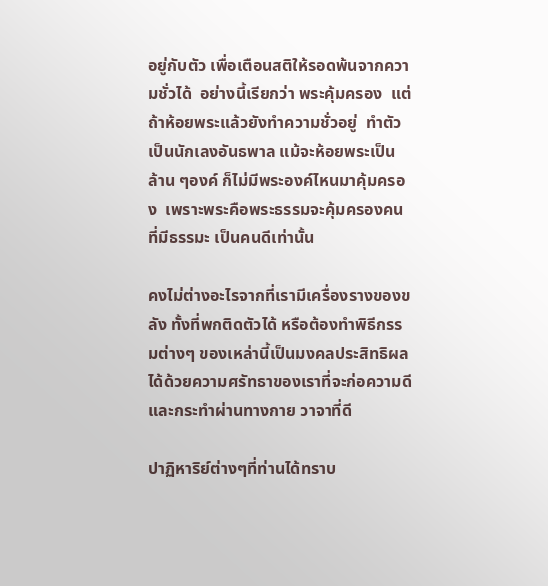อยู่กับตัว เพื่อเตือนสติให้รอดพ้นจากความชั่วได้  อย่างนี้เรียกว่า พระคุ้มครอง  แต่ถ้าห้อยพระแล้วยังทำความชั่วอยู่  ทำตัวเป็นนักเลงอันธพาล แม้จะห้อยพระเป็นล้าน ๆองค์ ก็ไม่มีพระองค์ไหนมาคุ้มครอง  เพราะพระคือพระธรรมจะคุ้มครองคนที่มีธรรมะ เป็นคนดีเท่านั้น

คงไม่ต่างอะไรจากที่เรามีเครื่องรางของขลัง ทั้งที่พกติดตัวได้ หรือต้องทำพิธีกรรมต่างๆ ของเหล่านี้เป็นมงคลประสิทธิผลได้ด้วยความศรัทธาของเราที่จะก่อความดี และกระทำผ่านทางกาย วาจาที่ดี

ปาฏิหาริย์ต่างๆที่ท่านได้ทราบ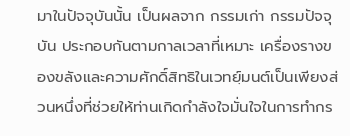มาในปัจจุบันนั้น เป็นผลจาก กรรมเก่า กรรมปัจจุบัน ประกอบกันตามกาลเวลาที่เหมาะ เครื่องรางของขลังและความศักดิ์สิทธิในเวทย์ฺมนต์เป็นเพียงส่วนหนึ่งที่ช่วยให้ท่านเกิดกำลังใจมั่นใจในการทำกร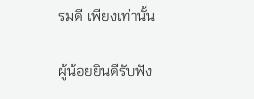รมดี เพียงเท่านั้น

ผู้น้อยยินดีรับฟัง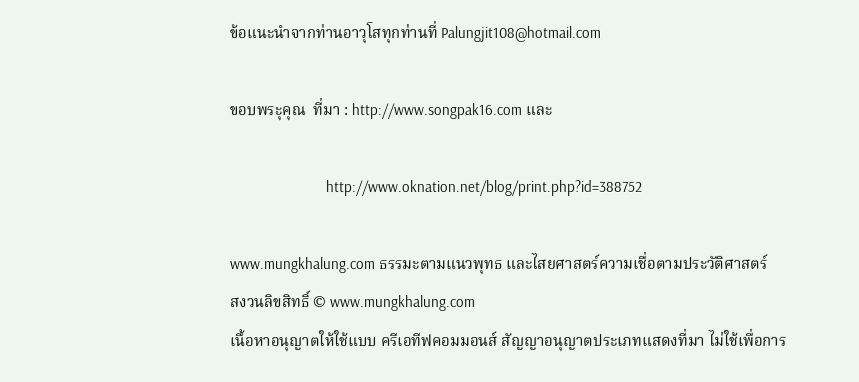ข้อแนะนำจากท่านอาวุโสทุกท่านที่ Palungjit108@hotmail.com

ขอบพระุคุณ  ที่มา : http://www.songpak16.com และ

                        http://www.oknation.net/blog/print.php?id=388752

www.mungkhalung.com ธรรมะตามแนวพุทธ และไสยศาสตร์ความเชื่อตามประวัติศาสตร์
สงวนลิขสิทธิ์ © www.mungkhalung.com
เนื้อหาอนุญาตให้ใช้แบบ ครีเอทีฟคอมมอนส์ สัญญาอนุญาตประเภทแสดงที่มา ไม่ใช้เพื่อการ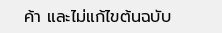ค้า และไม่แก้ไขต้นฉบับ